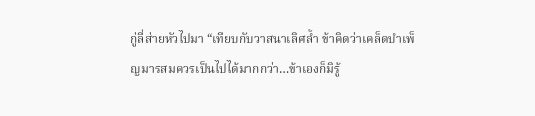กู่ลี่ส่ายหัวไปมา “เทียบกับวาสนาเลิศล้ำ ข้าคิดว่าเคล็ดบำเพ็ญมารสมควรเป็นไปได้มากกว่า…ข้าเองก็มิรู้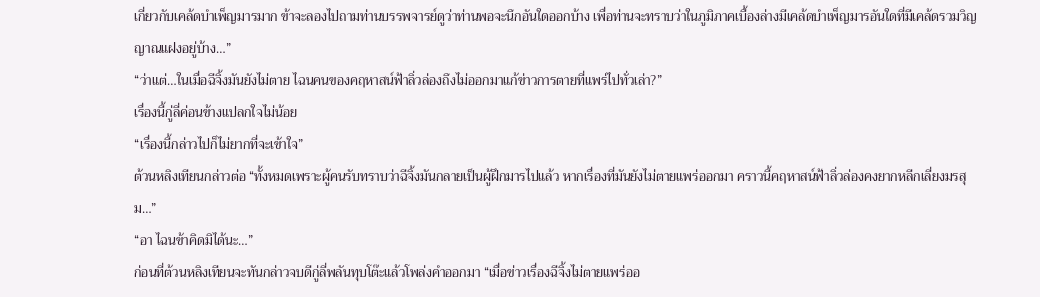เกี่ยวกับเคล้ดบำเพ็ญมารมาก ข้าจะลองไปถามท่านบรรพจารย์ดูว่าท่านพอจะนึกอันใดออกบ้าง เพื่อท่านจะทราบว่าในภูมิภาคเบื้องล่างมีเคล้ดบำเพ็ญมารอันใดที่มีเคล้ดรวมวิญญาณแฝงอยู่บ้าง…”
“ว่าแต่…ในเมื่อฉีจิ้งมันยังไม่ตาย ไฉนคนของคฤหาสน์ฟ้าลิ่วล่องถึงไม่ออกมาแก้ข่าวการตายที่แพร่ไปทั่วเล่า?”
เรื่องนี้กู่ลี่ค่อนข้างแปลกใจไม่น้อย
“เรื่องนี้กล่าวไปก็ไม่ยากที่จะเข้าใจ”
ต้วนหลิงเทียนกล่าวต่อ “ทั้งหมดเพราะผู้คนรับทราบว่าฉีจิ้งมันกลายเป็นผู้ฝึกมารไปแล้ว หากเรื่องที่มันยังไม่ตายแพร่ออกมา คราวนี้คฤหาสน์ฟ้าลิ่วล่องคงยากหลีกเลี่ยงมรสุม…”
“อา ไฉนข้าคิดมิได้นะ…”
ก่อนที่ต้วนหลิงเทียนจะทันกล่าวจบดีกู่ลี่พลันทุบโต๊ะแล้วโพล่งคำออกมา “เมื่อข่าวเรื่องฉีจิ้งไม่ตายแพร่ออ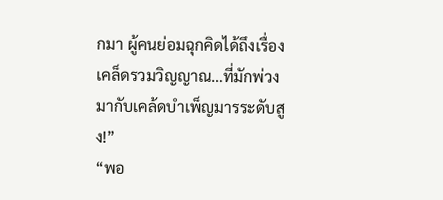กมา ผู้คนย่อมฉุกคิดได้ถึงเรื่องเคล็ดรวมวิญญาณ…ที่มักพ่วงมากับเคล้ดบำเพ็ญมารระดับสูง!”
“พอ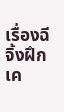เรื่องฉีจิ้งฝึกเค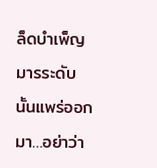ล็ดบำเพ็ญมารระดับนั้นแพร่ออกมา…อย่าว่า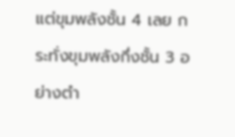แต่ขุมพลังชั้น 4 เลย กระทั่งขุมพลังกึ่งชั้น 3 อย่างตำ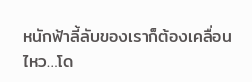หนักฟ้าลี้ลับของเราก็ต้องเคลื่อนไหว…โด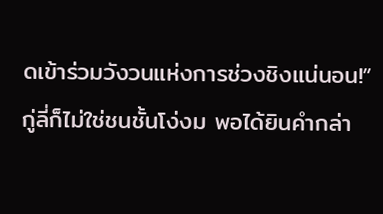ดเข้าร่วมวังวนแห่งการช่วงชิงแน่นอน!”
กู่ลี่ก็ไม่ใช่ชนชั้นโง่งม พอได้ยินคำกล่า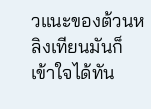วแนะของต้วนหลิงเทียนมันก็เข้าใจได้ทัน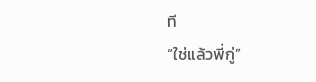ที
“ใช่แล้วพี่กู่”